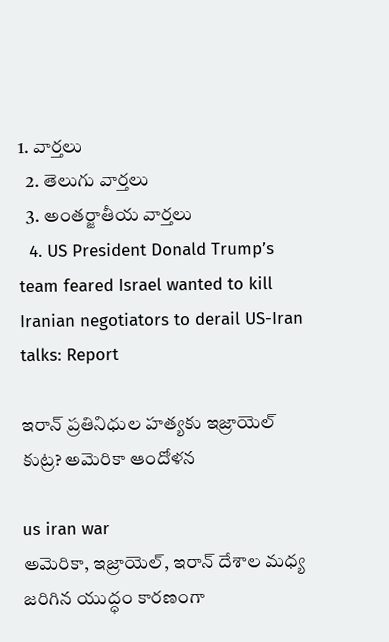1. వార్తలు
  2. తెలుగు వార్తలు
  3. అంతర్జాతీయ వార్తలు
  4. US President Donald Trump’s team feared Israel wanted to kill Iranian negotiators to derail US-Iran talks: Report

ఇరాన్ ప్రతినిధుల హత్యకు ఇజ్రాయెల్ కుట్ర? అమెరికా ఆందోళన

us iran war
అమెరికా, ఇజ్రాయెల్, ఇరాన్ దేశాల మధ్య జరిగిన యుద్ధం కారణంగా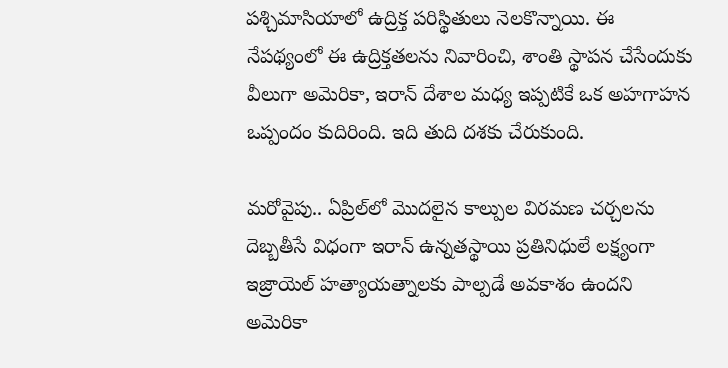పశ్చిమాసియాలో ఉద్రిక్త పరిస్థితులు నెలకొన్నాయి. ఈ నేపథ్యంలో ఈ ఉద్రిక్తతలను నివారించి, శాంతి స్థాపన చేసేందుకు వీలుగా అమెరికా, ఇరాన్ దేశాల మధ్య ఇప్పటికే ఒక అహగాహన ఒప్పందం కుదిరింది. ఇది తుది దశకు చేరుకుంది.

మరోవైపు.. ఏప్రిల్‌లో మొదలైన కాల్పుల విరమణ చర్చలను దెబ్బతీసే విధంగా ఇరాన్ ఉన్నతస్థాయి ప్రతినిధులే లక్ష్యంగా ఇజ్రాయెల్ హత్యాయత్నాలకు పాల్పడే అవకాశం ఉందని అమెరికా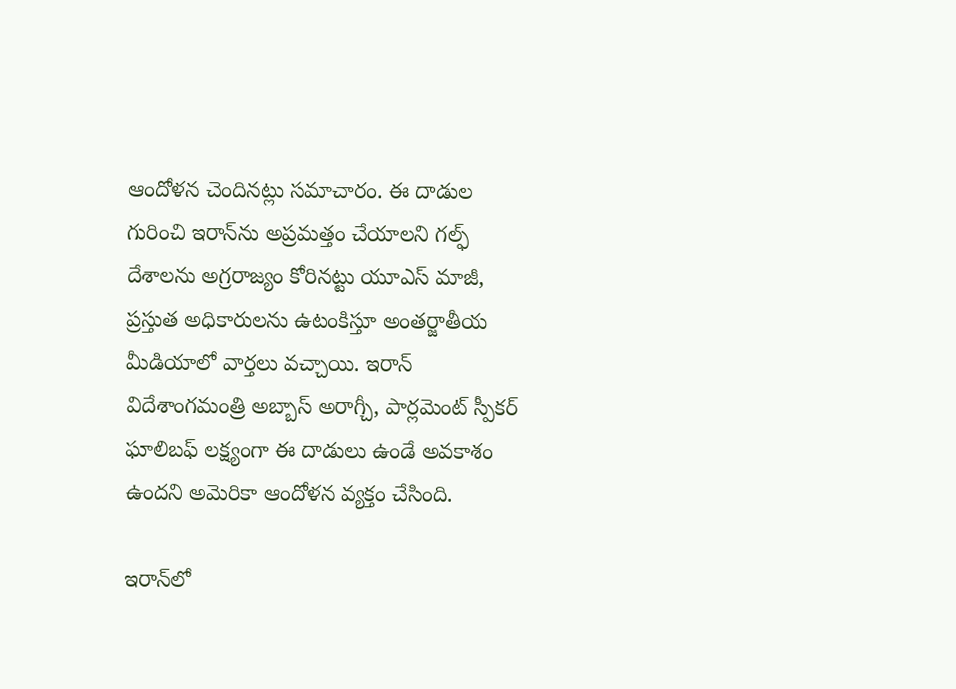ఆందోళన చెందినట్లు సమాచారం. ఈ దాడుల గురించి ఇరాన్‌ను అప్రమత్తం చేయాలని గల్ఫ్ దేశాలను అగ్రరాజ్యం కోరినట్టు యూఎస్‌ మాజీ, ప్రస్తుత అధికారులను ఉటంకిస్తూ అంతర్జాతీయ మీడియాలో వార్తలు వచ్చాయి. ఇరాన్ విదేశాంగమంత్రి అబ్బాస్ అరాగ్చీ, పార్లమెంట్ స్పీకర్ ఘాలిబఫ్ లక్ష్యంగా ఈ దాడులు ఉండే అవకాశం ఉందని అమెరికా ఆందోళన వ్యక్తం చేసింది.

ఇరాన్‌లో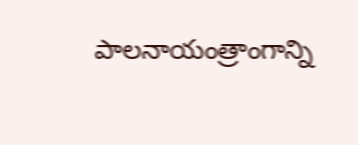పాలనాయంత్రాంగాన్ని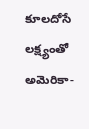కూలదోసే లక్ష్యంతో అమెరికా-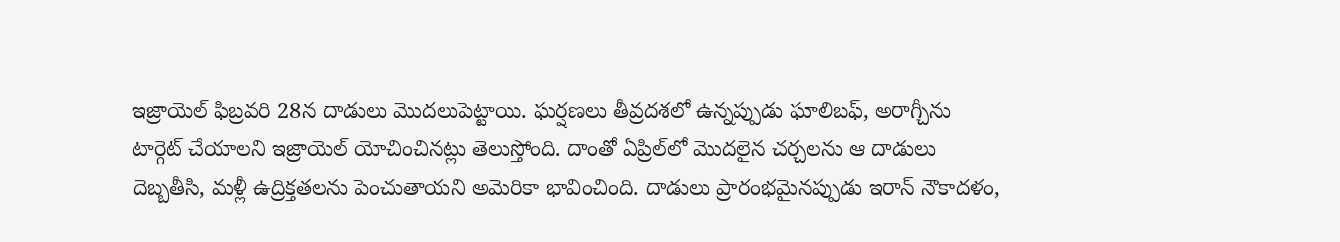ఇజ్రాయెల్ ఫిబ్రవరి 28న దాడులు మొదలుపెట్టాయి. ఘర్షణలు తీవ్రదశలో ఉన్నప్పుడు ఘాలిబఫ్, అరాగ్చీను టార్గెట్ చేయాలని ఇజ్రాయెల్‌ యోచించినట్లు తెలుస్తోంది. దాంతో ఏప్రిల్‌లో మొదలైన చర్చలను ఆ దాడులు దెబ్బతీసి, మళ్లీ ఉద్రిక్తతలను పెంచుతాయని అమెరికా భావించింది. దాడులు ప్రారంభమైనప్పుడు ఇరాన్ నౌకాదళం,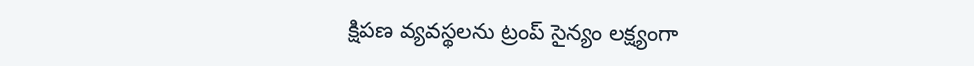క్షిపణ వ్యవస్థలను ట్రంప్ సైన్యం లక్ష్యంగా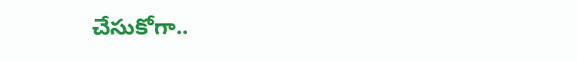చేసుకోగా..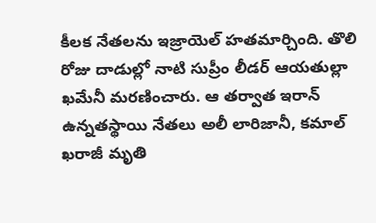కీలక నేతలను ఇజ్రాయెల్ హతమార్చింది. తొలి రోజు దాడుల్లో నాటి సుప్రీం లీడర్ ఆయతుల్లా ఖమేనీ మరణించారు. ఆ తర్వాత ఇరాన్ ఉన్నతస్థాయి నేతలు అలీ లారిజానీ, కమాల్‌ ఖరాజీ మృతి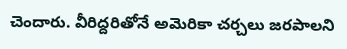చెందారు. వీరిద్దరితోనే అమెరికా చర్చలు జరపాలని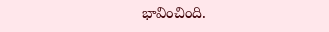భావించింది.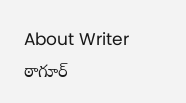About Writer
ఠాగూర్